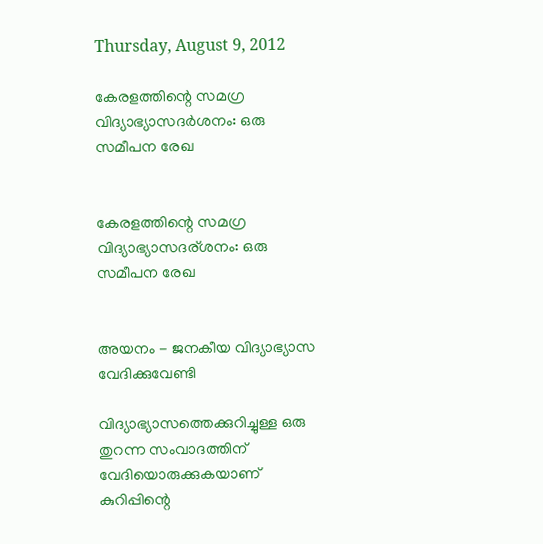Thursday, August 9, 2012

കേരളത്തിന്റെ സമഗ്ര വിദ്യാഭ്യാസദര്‍ശനം: ഒരു സമീപന രേഖ


കേരളത്തിന്റെ സമഗ്ര വിദ്യാഭ്യാസദര്ശനം: ഒരു സമീപന രേഖ


അയനം - ജനകീയ വിദ്യാഭ്യാസ വേദിക്കുവേണ്ടി

വിദ്യാഭ്യാസത്തെക്കുറിച്ചുള്ള ഒരു തുറന്ന സംവാദത്തിന് വേദിയൊരുക്കുകയാണ് കുറിപ്പിന്റെ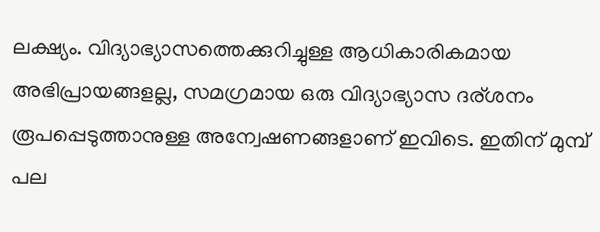ലക്ഷ്യം. വിദ്യാഭ്യാസത്തെക്കുറിച്ചുള്ള ആധികാരികമായ അഭിപ്രായങ്ങളല്ല, സമഗ്രമായ ഒരു വിദ്യാഭ്യാസ ദര്ശനം രൂപപ്പെടുത്താനുള്ള അന്വേഷണങ്ങളാണ് ഇവിടെ. ഇതിന് മുമ്പ് പല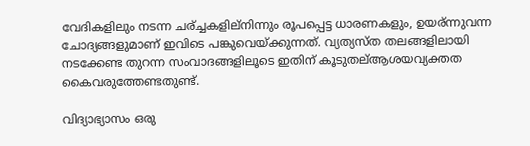വേദികളിലും നടന്ന ചര്ച്ചകളില്നിന്നും രൂപപ്പെട്ട ധാരണകളും, ഉയര്ന്നുവന്ന ചോദ്യങ്ങളുമാണ് ഇവിടെ പങ്കുവെയ്ക്കുന്നത്. വ്യത്യസ്ത തലങ്ങളിലായി നടക്കേണ്ട തുറന്ന സംവാദങ്ങളിലൂടെ ഇതിന് കൂടുതല്ആശയവ്യക്തത കൈവരുത്തേണ്ടതുണ്ട്.

വിദ്യാഭ്യാസം ഒരു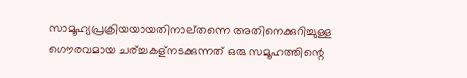സാമൂഹ്യപ്രക്രിയയായതിനാല്തന്നെ അതിനെക്കുറിച്ചുള്ള ഗൌരവമായ ചര്ച്ചകള്നടക്കുന്നത് ഒരു സമൂഹത്തിന്റെ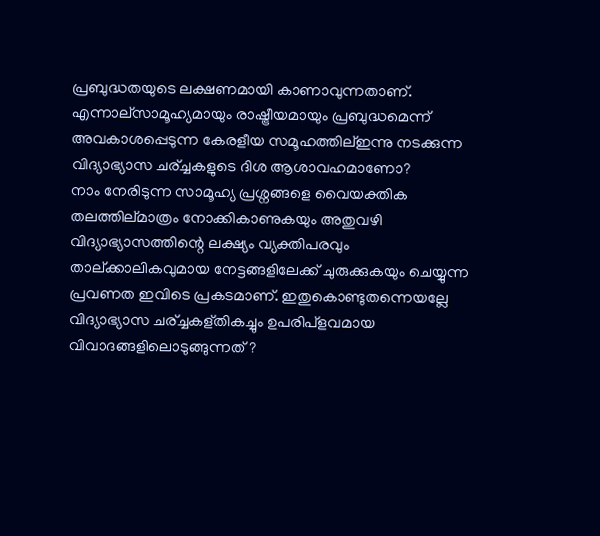പ്രബുദ്ധതയുടെ ലക്ഷണമായി കാണാവുന്നതാണ്. എന്നാല്സാമൂഹ്യമായും രാഷ്ട്രീയമായും പ്രബുദ്ധമെന്ന് അവകാശപ്പെടുന്ന കേരളീയ സമൂഹത്തില്ഇന്നു നടക്കുന്ന വിദ്യാഭ്യാസ ചര്ച്ചകളുടെ ദിശ ആശാവഹമാണോ?
നാം നേരിടുന്ന സാമൂഹ്യ പ്രശ്നങ്ങളെ വൈയക്തിക തലത്തില്മാത്രം നോക്കികാണുകയും അതുവഴി വിദ്യാഭ്യാസത്തിന്റെ ലക്ഷ്യം വ്യക്തിപരവും താല്ക്കാലികവുമായ നേട്ടങ്ങളിലേക്ക് ചുരുക്കുകയും ചെയ്യുന്ന പ്രവണത ഇവിടെ പ്രകടമാണ്. ഇതുകൊണ്ടുതന്നെയല്ലേ വിദ്യാഭ്യാസ ചര്ച്ചകള്തികച്ചും ഉപരിപ്ളവമായ വിവാദങ്ങളിലൊടുങ്ങുന്നത് ?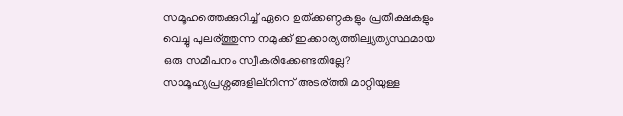സമൂഹത്തെക്കുറിച്ച് ഏറെ ഉത്ക്കണ്ഠകളും പ്രതീക്ഷകളും വെച്ചു പുലര്ത്തുന്ന നമുക്ക് ഇക്കാര്യത്തില്വ്യത്യസ്ഥമായ ഒരു സമീപനം സ്വീകരിക്കേണ്ടതില്ലേ? സാമൂഹ്യപ്രശ്നങ്ങളില്നിന്ന് അടര്ത്തി മാറ്റിയുള്ള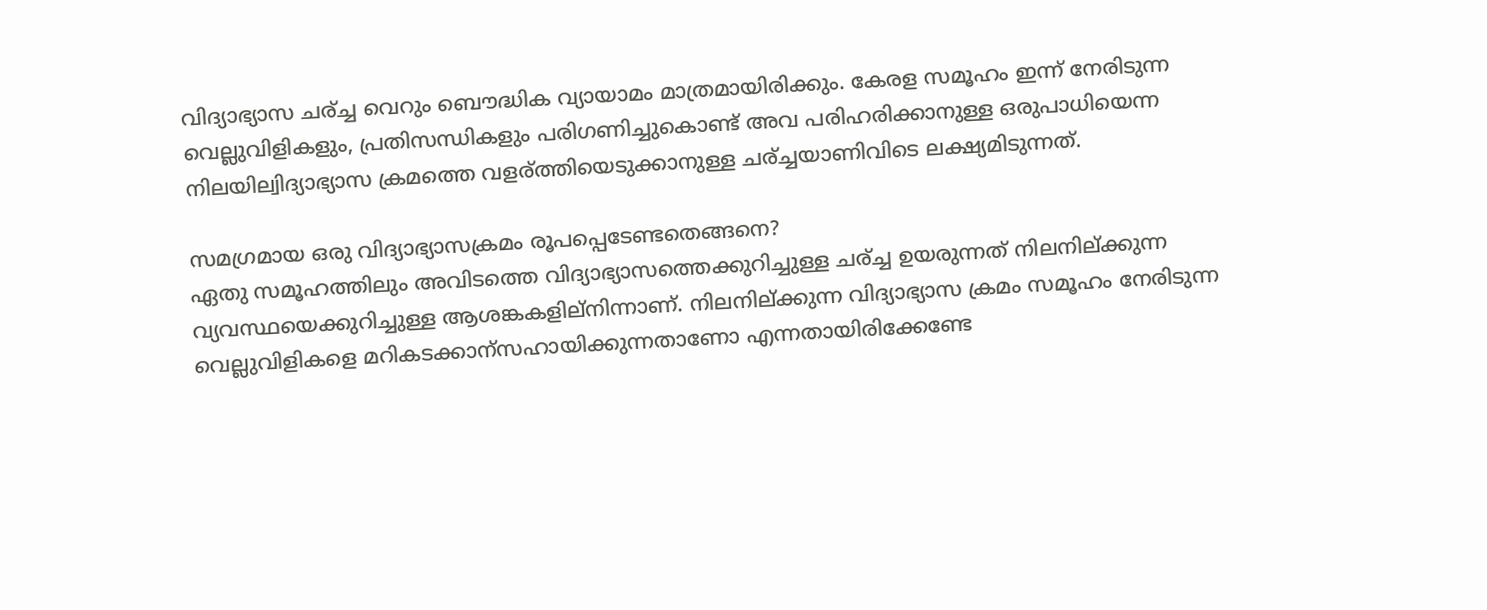വിദ്യാഭ്യാസ ചര്ച്ച വെറും ബൌദ്ധിക വ്യായാമം മാത്രമായിരിക്കും. കേരള സമൂഹം ഇന്ന് നേരിടുന്ന വെല്ലുവിളികളും, പ്രതിസന്ധികളും പരിഗണിച്ചുകൊണ്ട് അവ പരിഹരിക്കാനുള്ള ഒരുപാധിയെന്ന നിലയില്വിദ്യാഭ്യാസ ക്രമത്തെ വളര്ത്തിയെടുക്കാനുള്ള ചര്ച്ചയാണിവിടെ ലക്ഷ്യമിടുന്നത്.

സമഗ്രമായ ഒരു വിദ്യാഭ്യാസക്രമം രൂപപ്പെടേണ്ടതെങ്ങനെ?
ഏതു സമൂഹത്തിലും അവിടത്തെ വിദ്യാഭ്യാസത്തെക്കുറിച്ചുള്ള ചര്ച്ച ഉയരുന്നത് നിലനില്ക്കുന്ന വ്യവസ്ഥയെക്കുറിച്ചുള്ള ആശങ്കകളില്നിന്നാണ്. നിലനില്ക്കുന്ന വിദ്യാഭ്യാസ ക്രമം സമൂഹം നേരിടുന്ന വെല്ലുവിളികളെ മറികടക്കാന്സഹായിക്കുന്നതാണോ എന്നതായിരിക്കേണ്ടേ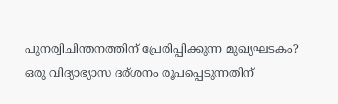പുനര്വിചിന്തനത്തിന് പ്രേരിപ്പിക്കുന്ന മുഖ്യഘടകം? ഒരു വിദ്യാഭ്യാസ ദര്ശനം രൂപപ്പെടുന്നതിന്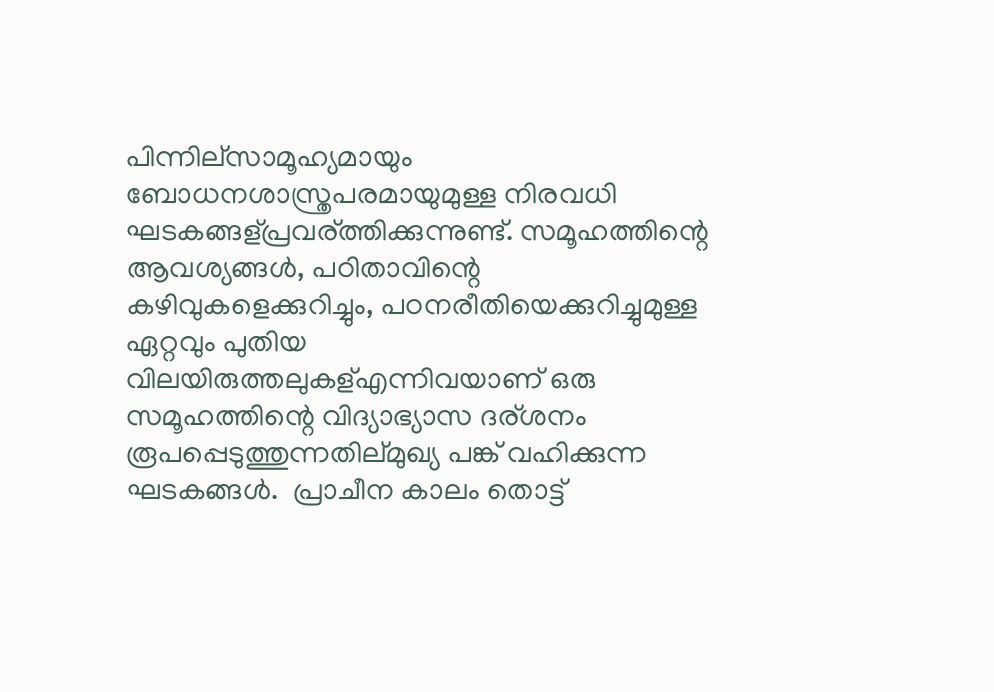പിന്നില്സാമൂഹ്യമായും ബോധനശാസ്ത്രപരമായുമുള്ള നിരവധി ഘടകങ്ങള്പ്രവര്ത്തിക്കുന്നുണ്ട്. സമൂഹത്തിന്റെ ആവശ്യങ്ങള്‍, പഠിതാവിന്റെ കഴിവുകളെക്കുറിച്ചും, പഠനരീതിയെക്കുറിച്ചുമുള്ള ഏറ്റവും പുതിയ വിലയിരുത്തലുകള്എന്നിവയാണ് ഒരു സമൂഹത്തിന്റെ വിദ്യാഭ്യാസ ദര്ശനം രൂപപ്പെടുത്തുന്നതില്മുഖ്യ പങ്ക് വഹിക്കുന്ന ഘടകങ്ങള്‍.  പ്രാചീന കാലം തൊട്ട്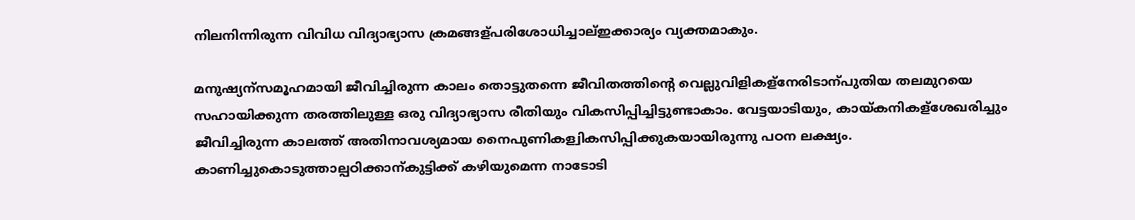നിലനിന്നിരുന്ന വിവിധ വിദ്യാഭ്യാസ ക്രമങ്ങള്പരിശോധിച്ചാല്ഇക്കാര്യം വ്യക്തമാകും.

മനുഷ്യന്സമൂഹമായി ജീവിച്ചിരുന്ന കാലം തൊട്ടുതന്നെ ജീവിതത്തിന്റെ വെല്ലുവിളികള്നേരിടാന്പുതിയ തലമുറയെ സഹായിക്കുന്ന തരത്തിലുള്ള ഒരു വിദ്യാഭ്യാസ രീതിയും വികസിപ്പിച്ചിട്ടുണ്ടാകാം. വേട്ടയാടിയും, കായ്കനികള്ശേഖരിച്ചും ജീവിച്ചിരുന്ന കാലത്ത് അതിനാവശ്യമായ നൈപുണികള്വികസിപ്പിക്കുകയായിരുന്നു പഠന ലക്ഷ്യം. കാണിച്ചുകൊടുത്താല്പഠിക്കാന്കുട്ടിക്ക് കഴിയുമെന്ന നാടോടി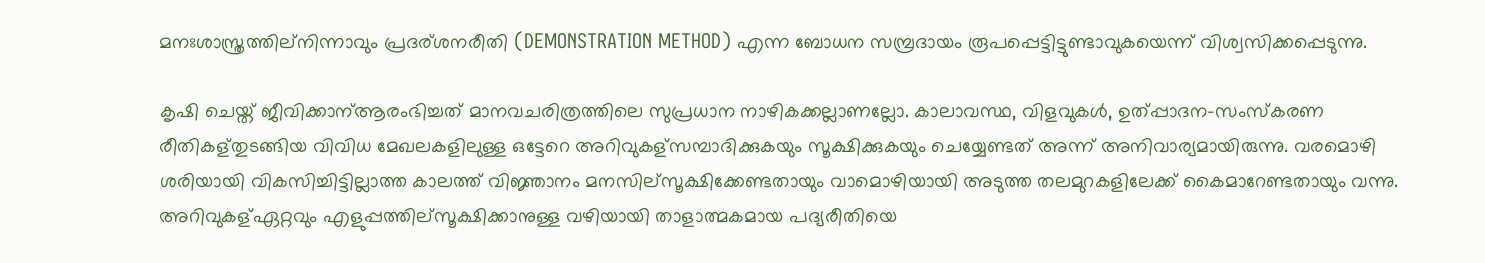മനഃശാസ്ത്രത്തില്നിന്നാവും പ്രദര്ശനരീതി (DEMONSTRATION METHOD) എന്ന ബോധന സമ്പ്രദായം രൂപപ്പെട്ടിട്ടുണ്ടാവുകയെന്ന് വിശ്വസിക്കപ്പെടുന്നു.

കൃഷി ചെയ്ത് ജീവിക്കാന്ആരംഭിച്ചത് മാനവചരിത്രത്തിലെ സുപ്രധാന നാഴികക്കല്ലാണല്ലോ. കാലാവസ്ഥ, വിളവുകള്‍, ഉത്പ്പാദന-സംസ്കരണ രീതികള്തുടങ്ങിയ വിവിധ മേഖലകളിലുള്ള ഒട്ടേറെ അറിവുകള്സമ്പാദിക്കുകയും സൂക്ഷിക്കുകയും ചെയ്യേണ്ടത് അന്ന് അനിവാര്യമായിരുന്നു. വരമൊഴി ശരിയായി വികസിച്ചിട്ടില്ലാത്ത കാലത്ത് വിജ്ഞാനം മനസില്സൂക്ഷിക്കേണ്ടതായും വാമൊഴിയായി അടുത്ത തലമുറകളിലേക്ക് കൈമാറേണ്ടതായും വന്നു. അറിവുകള്ഏറ്റവും എളുപ്പത്തില്സൂക്ഷിക്കാനുള്ള വഴിയായി താളാത്മകമായ പദ്യരീതിയെ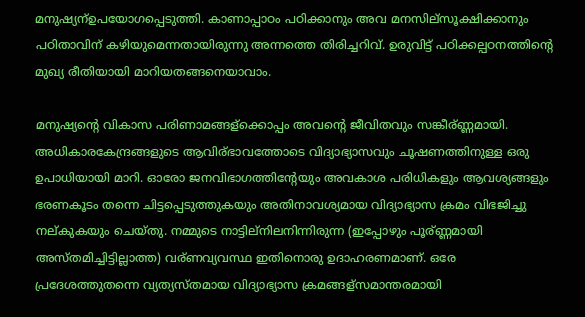മനുഷ്യന്ഉപയോഗപ്പെടുത്തി. കാണാപ്പാഠം പഠിക്കാനും അവ മനസില്സൂക്ഷിക്കാനും പഠിതാവിന് കഴിയുമെന്നതായിരുന്നു അന്നത്തെ തിരിച്ചറിവ്. ഉരുവിട്ട് പഠിക്കല്പഠനത്തിന്റെ മുഖ്യ രീതിയായി മാറിയതങ്ങനെയാവാം.

മനുഷ്യന്റെ വികാസ പരിണാമങ്ങള്ക്കൊപ്പം അവന്റെ ജീവിതവും സങ്കീര്ണ്ണമായി. അധികാരകേന്ദ്രങ്ങളുടെ ആവിര്ഭാവത്തോടെ വിദ്യാഭ്യാസവും ചൂഷണത്തിനുള്ള ഒരു ഉപാധിയായി മാറി. ഓരോ ജനവിഭാഗത്തിന്റേയും അവകാശ പരിധികളും ആവശ്യങ്ങളും ഭരണകൂടം തന്നെ ചിട്ടപ്പെടുത്തുകയും അതിനാവശ്യമായ വിദ്യാഭ്യാസ ക്രമം വിഭജിച്ചു നല്കുകയും ചെയ്തു. നമ്മുടെ നാട്ടില്നിലനിന്നിരുന്ന (ഇപ്പോഴും പൂര്ണ്ണമായി അസ്തമിച്ചിട്ടില്ലാത്ത) വര്ണവ്യവസ്ഥ ഇതിനൊരു ഉദാഹരണമാണ്. ഒരേ പ്രദേശത്തുതന്നെ വ്യത്യസ്തമായ വിദ്യാഭ്യാസ ക്രമങ്ങള്സമാന്തരമായി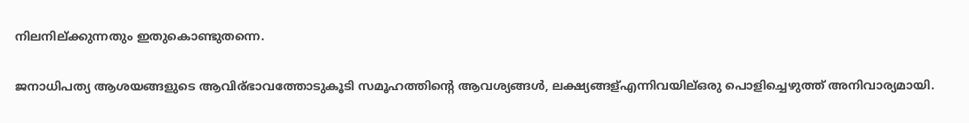നിലനില്ക്കുന്നതും ഇതുകൊണ്ടുതന്നെ.

ജനാധിപത്യ ആശയങ്ങളുടെ ആവിര്ഭാവത്തോടുകൂടി സമൂഹത്തിന്റെ ആവശ്യങ്ങള്‍, ലക്ഷ്യങ്ങള്എന്നിവയില്ഒരു പൊളിച്ചെഴുത്ത് അനിവാര്യമായി.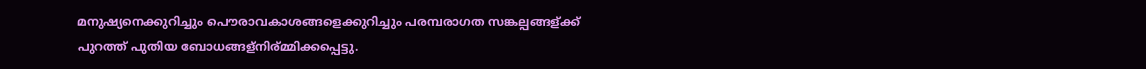മനുഷ്യനെക്കുറിച്ചും പൌരാവകാശങ്ങളെക്കുറിച്ചും പരമ്പരാഗത സങ്കല്പങ്ങള്ക്ക് പുറത്ത് പുതിയ ബോധങ്ങള്നിര്മ്മിക്കപ്പെട്ടു.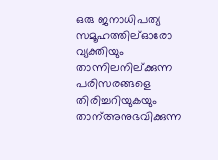ഒരു ജനാധിപത്യ സമൂഹത്തില്ഓരോ വ്യക്തിയും താന്നിലനില്ക്കുന്ന പരിസരങ്ങളെ തിരിച്ചറിയുകയും താന്അനുഭവിക്കുന്ന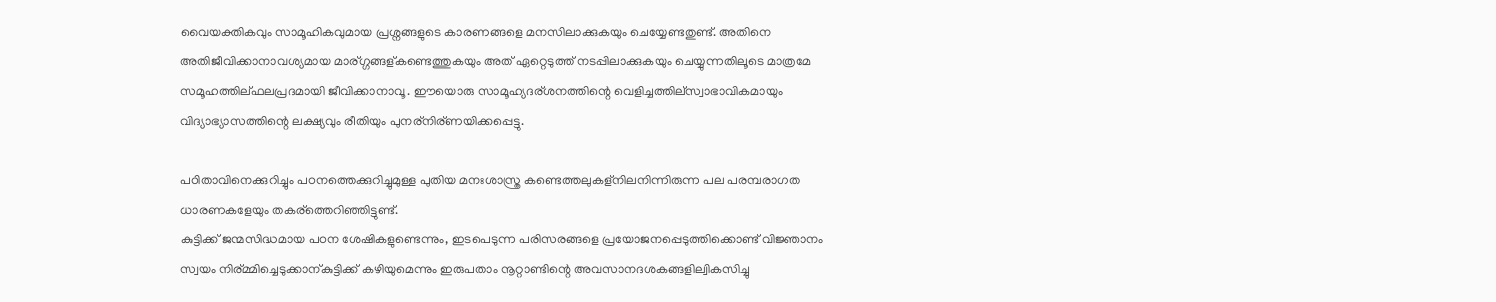വൈയക്തികവും സാമൂഹികവുമായ പ്രശ്നങ്ങളുടെ കാരണങ്ങളെ മനസിലാക്കുകയും ചെയ്യേണ്ടതുണ്ട്. അതിനെ അതിജീവിക്കാനാവശ്യമായ മാര്ഗ്ഗങ്ങള്കണ്ടെത്തുകയും അത് ഏറ്റെടുത്ത് നടപ്പിലാക്കുകയും ചെയ്യുന്നതിലൂടെ മാത്രമേ സമൂഹത്തില്ഫലപ്രദമായി ജീവിക്കാനാവൂ. ഈയൊരു സാമൂഹ്യദര്ശനത്തിന്റെ വെളിച്ചത്തില്സ്വാഭാവികമായും വിദ്യാഭ്യാസത്തിന്റെ ലക്ഷ്യവും രീതിയും പുനര്നിര്ണയിക്കപ്പെട്ടു.

പഠിതാവിനെക്കുറിച്ചും പഠനത്തെക്കുറിച്ചുമുള്ള പുതിയ മനഃശാസ്ത്ര കണ്ടെത്തലുകള്നിലനിന്നിരുന്ന പല പരമ്പരാഗത ധാരണകളേയും തകര്ത്തെറിഞ്ഞിട്ടുണ്ട്.
കുട്ടിക്ക് ജന്മസിദ്ധമായ പഠന ശേഷികളുണ്ടെന്നും, ഇടപെടുന്ന പരിസരങ്ങളെ പ്രയോജനപ്പെടുത്തിക്കൊണ്ട് വിജ്ഞാനം സ്വയം നിര്മ്മിച്ചെടുക്കാന്കുട്ടിക്ക് കഴിയുമെന്നും ഇരുപതാം നൂറ്റാണ്ടിന്റെ അവസാനദശകങ്ങളില്വികസിച്ചു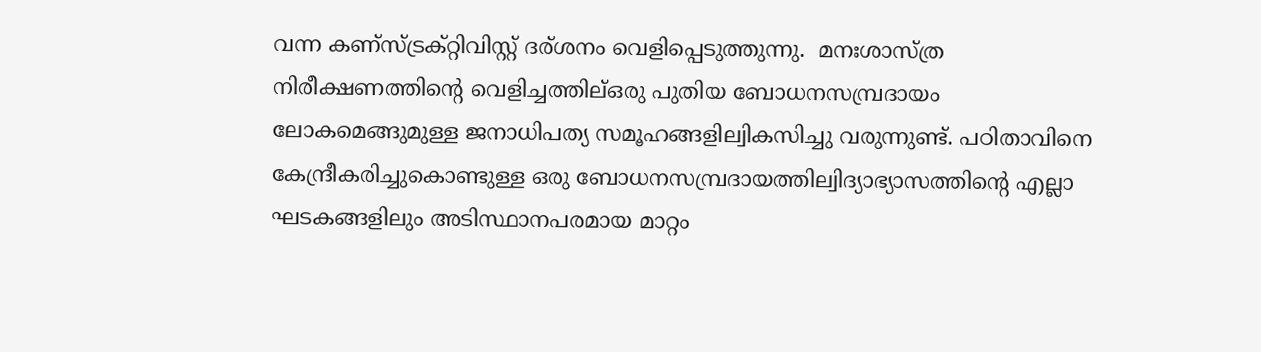വന്ന കണ്സ്ട്രക്റ്റിവിസ്റ്റ് ദര്ശനം വെളിപ്പെടുത്തുന്നു.  മനഃശാസ്ത്ര നിരീക്ഷണത്തിന്റെ വെളിച്ചത്തില്ഒരു പുതിയ ബോധനസമ്പ്രദായം ലോകമെങ്ങുമുള്ള ജനാധിപത്യ സമൂഹങ്ങളില്വികസിച്ചു വരുന്നുണ്ട്. പഠിതാവിനെ കേന്ദ്രീകരിച്ചുകൊണ്ടുള്ള ഒരു ബോധനസമ്പ്രദായത്തില്വിദ്യാഭ്യാസത്തിന്റെ എല്ലാ ഘടകങ്ങളിലും അടിസ്ഥാനപരമായ മാറ്റം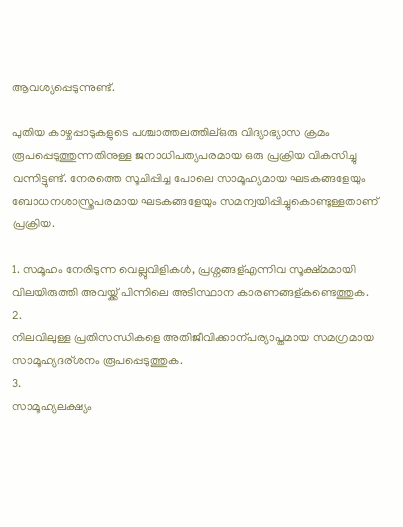ആവശ്യപ്പെടുന്നുണ്ട്.

പുതിയ കാഴ്ചപ്പാടുകളുടെ പശ്ചാത്തലത്തില്ഒരു വിദ്യാഭ്യാസ ക്രമം രൂപപ്പെടുത്തുന്നതിനുള്ള ജനാധിപത്യപരമായ ഒരു പ്രക്രിയ വികസിച്ചു വന്നിട്ടുണ്ട്. നേരത്തെ സൂചിപ്പിച്ച പോലെ സാമൂഹ്യമായ ഘടകങ്ങളേയും ബോധനശാസ്ത്രപരമായ ഘടകങ്ങളേയും സമന്വയിപ്പിച്ചുകൊണ്ടുള്ളതാണ് പ്രക്രിയ.

1. സമൂഹം നേരിടുന്ന വെല്ലുവിളികള്‍, പ്രശ്നങ്ങള്എന്നിവ സൂക്ഷ്മമായി വിലയിരുത്തി അവയ്ക്ക് പിന്നിലെ അടിസ്ഥാന കാരണങ്ങള്കണ്ടെത്തുക.
2.
നിലവിലുള്ള പ്രതിസന്ധികളെ അതിജീവിക്കാന്പര്യാപ്തമായ സമഗ്രമായ സാമൂഹ്യദര്ശനം രൂപപ്പെടുത്തുക.
3.
സാമൂഹ്യലക്ഷ്യം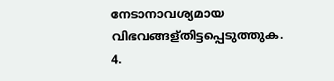നേടാനാവശ്യമായ വിഭവങ്ങള്തിട്ടപ്പെടുത്തുക.
4.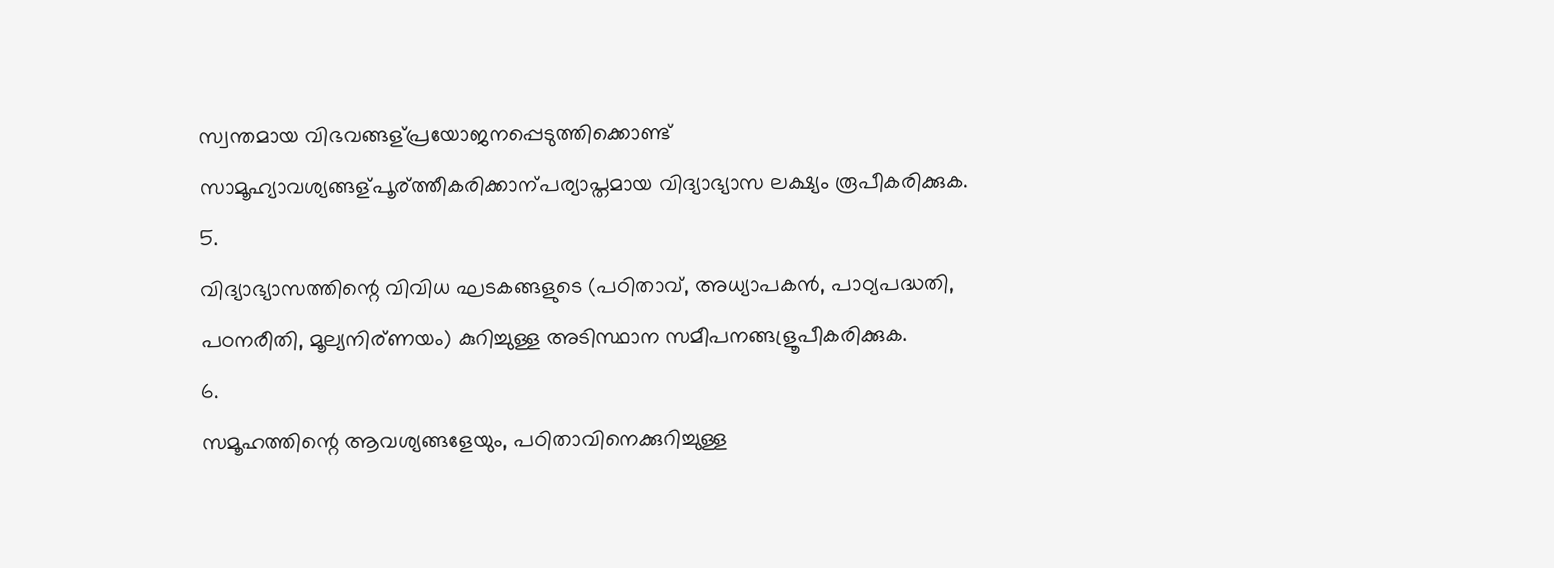സ്വന്തമായ വിഭവങ്ങള്പ്രയോജനപ്പെടുത്തിക്കൊണ്ട് സാമൂഹ്യാവശ്യങ്ങള്പൂര്ത്തീകരിക്കാന്പര്യാപ്തമായ വിദ്യാഭ്യാസ ലക്ഷ്യം രൂപീകരിക്കുക.
5.
വിദ്യാഭ്യാസത്തിന്റെ വിവിധ ഘടകങ്ങളുടെ (പഠിതാവ്, അധ്യാപകന്‍, പാഠ്യപദ്ധതി, പഠനരീതി, മൂല്യനിര്ണയം) കുറിച്ചുള്ള അടിസ്ഥാന സമീപനങ്ങള്രൂപീകരിക്കുക.
6.
സമൂഹത്തിന്റെ ആവശ്യങ്ങളേയും, പഠിതാവിനെക്കുറിച്ചുള്ള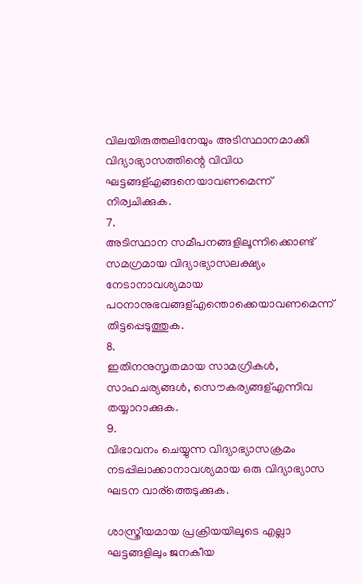വിലയിരുത്തലിനേയും അടിസ്ഥാനമാക്കി വിദ്യാഭ്യാസത്തിന്റെ വിവിധ ഘട്ടങ്ങള്എങ്ങനെയാവണമെന്ന് നിര്വചിക്കുക.
7.
അടിസ്ഥാന സമീപനങ്ങളിലൂന്നിക്കൊണ്ട് സമഗ്രമായ വിദ്യാഭ്യാസലക്ഷ്യം നേടാനാവശ്യമായ പഠനാനുഭവങ്ങള്എന്തൊക്കെയാവണമെന്ന് തിട്ടപ്പെടുത്തുക.
8.
ഇതിനനുസൃതമായ സാമഗ്രികള്‍, സാഹചര്യങ്ങള്‍, സൌകര്യങ്ങള്എന്നിവ തയ്യാറാക്കുക.
9.
വിഭാവനം ചെയ്യുന്ന വിദ്യാഭ്യാസക്രമം നടപ്പിലാക്കാനാവശ്യമായ ഒരു വിദ്യാഭ്യാസ ഘടന വാര്ത്തെടുക്കുക.

ശാസ്ത്രീയമായ പ്രക്രിയയിലൂടെ എല്ലാ ഘട്ടങ്ങളിലും ജനകീയ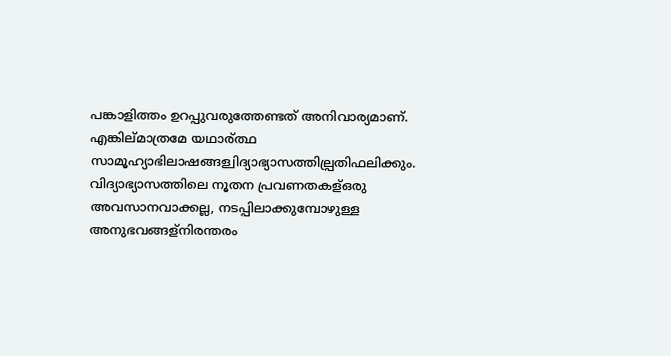പങ്കാളിത്തം ഉറപ്പുവരുത്തേണ്ടത് അനിവാര്യമാണ്. എങ്കില്മാത്രമേ യഥാര്ത്ഥ സാമൂഹ്യാഭിലാഷങ്ങള്വിദ്യാഭ്യാസത്തില്പ്രതിഫലിക്കും. വിദ്യാഭ്യാസത്തിലെ നൂതന പ്രവണതകള്ഒരു അവസാനവാക്കല്ല, നടപ്പിലാക്കുമ്പോഴുള്ള അനുഭവങ്ങള്നിരന്തരം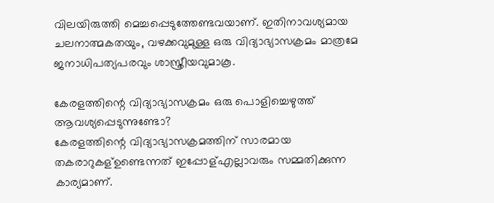വിലയിരുത്തി മെച്ചപ്പെടുത്തേണ്ടവയാണ്. ഇതിനാവശ്യമായ ചലനാത്മകതയും, വഴക്കവുമുള്ള ഒരു വിദ്യാഭ്യാസക്രമം മാത്രമേ ജനാധിപത്യപരവും ശാസ്ത്രീയവുമാകൂ.

കേരളത്തിന്റെ വിദ്യാഭ്യാസക്രമം ഒരു പൊളിച്ചെഴുത്ത് ആവശ്യപ്പെടുന്നുണ്ടോ?
കേരളത്തിന്റെ വിദ്യാഭ്യാസക്രമത്തിന് സാരമായ തകരാറുകള്ഉണ്ടെന്നത് ഇപ്പോള്എല്ലാവരും സമ്മതിക്കുന്ന കാര്യമാണ്.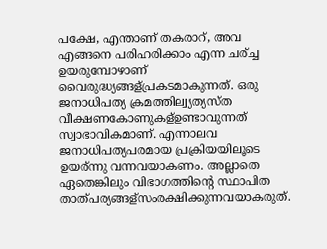പക്ഷേ, എന്താണ് തകരാറ്, അവ എങ്ങനെ പരിഹരിക്കാം എന്ന ചര്ച്ച ഉയരുമ്പോഴാണ് വൈരുദ്ധ്യങ്ങള്പ്രകടമാകുന്നത്. ഒരു ജനാധിപത്യ ക്രമത്തില്വ്യത്യസ്ത വീക്ഷണകോണുകള്ഉണ്ടാവുന്നത് സ്വാഭാവികമാണ്. എന്നാലവ ജനാധിപത്യപരമായ പ്രക്രിയയിലൂടെ ഉയര്ന്നു വന്നവയാകണം. അല്ലാതെ ഏതെങ്കിലും വിഭാഗത്തിന്റെ സ്ഥാപിത താത്പര്യങ്ങള്സംരക്ഷിക്കുന്നവയാകരുത്.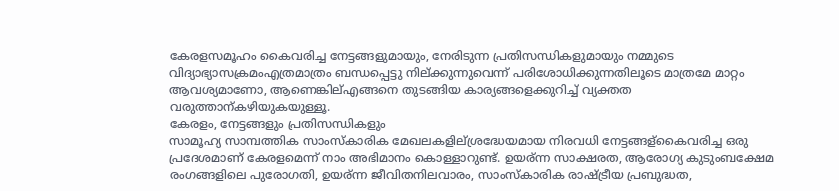കേരളസമൂഹം കൈവരിച്ച നേട്ടങ്ങളുമായും, നേരിടുന്ന പ്രതിസന്ധികളുമായും നമ്മുടെ വിദ്യാഭ്യാസക്രമംഎത്രമാത്രം ബന്ധപ്പെട്ടു നില്ക്കുന്നുവെന്ന് പരിശോധിക്കുന്നതിലൂടെ മാത്രമേ മാറ്റം ആവശ്യമാണോ, ആണെങ്കില്എങ്ങനെ തുടങ്ങിയ കാര്യങ്ങളെക്കുറിച്ച് വ്യക്തത വരുത്താന്കഴിയുകയുള്ളൂ.
കേരളം, നേട്ടങ്ങളും പ്രതിസന്ധികളും
സാമൂഹ്യ സാമ്പത്തിക സാംസ്കാരിക മേഖലകളില്ശ്രദ്ധേയമായ നിരവധി നേട്ടങ്ങള്കൈവരിച്ച ഒരു പ്രദേശമാണ് കേരളമെന്ന് നാം അഭിമാനം കൊള്ളാറുണ്ട്. ഉയര്ന്ന സാക്ഷരത, ആരോഗ്യ കുടുംബക്ഷേമ രംഗങ്ങളിലെ പുരോഗതി, ഉയര്ന്ന ജീവിതനിലവാരം, സാംസ്കാരിക രാഷ്ട്രീയ പ്രബുദ്ധത,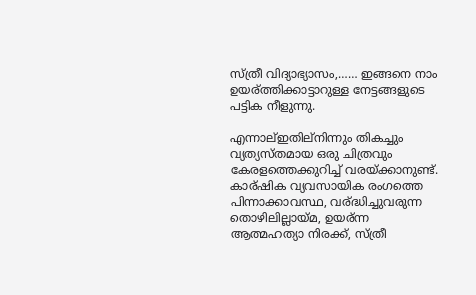സ്ത്രീ വിദ്യാഭ്യാസം,…… ഇങ്ങനെ നാം ഉയര്ത്തിക്കാട്ടാറുള്ള നേട്ടങ്ങളുടെ പട്ടിക നീളുന്നു.

എന്നാല്ഇതില്നിന്നും തികച്ചും വ്യത്യസ്തമായ ഒരു ചിത്രവും കേരളത്തെക്കുറിച്ച് വരയ്ക്കാനുണ്ട്. കാര്ഷിക വ്യവസായിക രംഗത്തെ പിന്നാക്കാവസ്ഥ, വര്ദ്ധിച്ചുവരുന്ന തൊഴിലില്ലായ്മ, ഉയര്ന്ന ആത്മഹത്യാ നിരക്ക്, സ്ത്രീ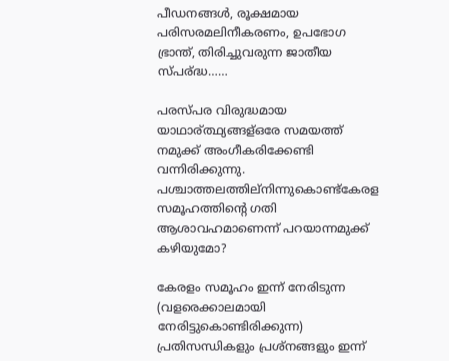പീഡനങ്ങള്‍, രൂക്ഷമായ പരിസരമലിനീകരണം, ഉപഭോഗ ഭ്രാന്ത്, തിരിച്ചുവരുന്ന ജാതീയ സ്പര്ദ്ധ……

പരസ്പര വിരുദ്ധമായ യാഥാര്ത്ഥ്യങ്ങള്ഒരേ സമയത്ത് നമുക്ക് അംഗീകരിക്കേണ്ടി വന്നിരിക്കുന്നു. പശ്ചാത്തലത്തില്നിന്നുകൊണ്ട്കേരള സമൂഹത്തിന്റെ ഗതി ആശാവഹമാണെന്ന് പറയാന്നമുക്ക് കഴിയുമോ?

കേരളം സമൂഹം ഇന്ന് നേരിടുന്ന (വളരെക്കാലമായി നേരിട്ടുകൊണ്ടിരിക്കുന്ന) പ്രതിസന്ധികളും പ്രശ്നങ്ങളും ഇന്ന്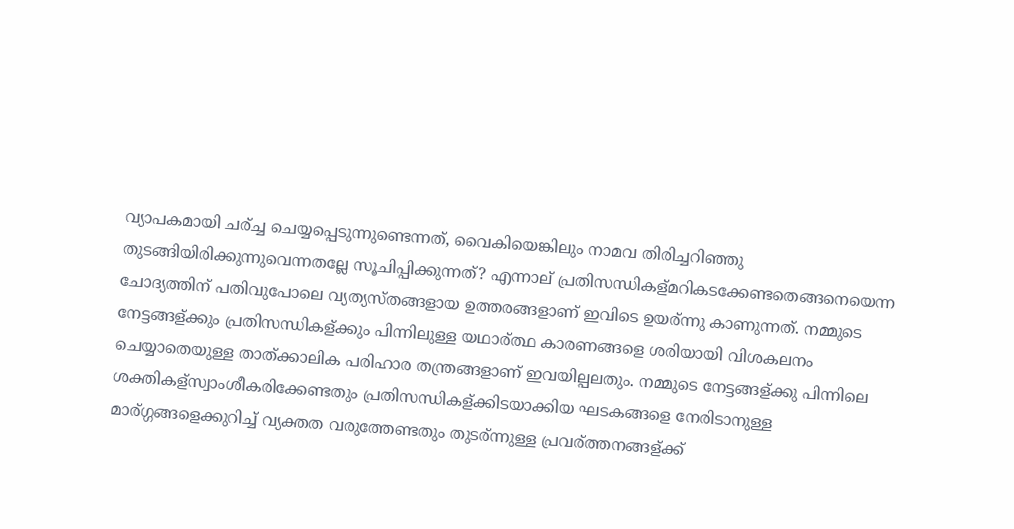വ്യാപകമായി ചര്ച്ച ചെയ്യപ്പെടുന്നുണ്ടെന്നത്, വൈകിയെങ്കിലും നാമവ തിരിച്ചറിഞ്ഞു തുടങ്ങിയിരിക്കുന്നുവെന്നതല്ലേ സൂചിപ്പിക്കുന്നത്? എന്നാല് പ്രതിസന്ധികള്മറികടക്കേണ്ടതെങ്ങനെയെന്ന ചോദ്യത്തിന് പതിവുപോലെ വ്യത്യസ്തങ്ങളായ ഉത്തരങ്ങളാണ് ഇവിടെ ഉയര്ന്നു കാണുന്നത്. നമ്മുടെ നേട്ടങ്ങള്ക്കും പ്രതിസന്ധികള്ക്കും പിന്നിലുള്ള യഥാര്ത്ഥ കാരണങ്ങളെ ശരിയായി വിശകലനം ചെയ്യാതെയുള്ള താത്ക്കാലിക പരിഹാര തന്ത്രങ്ങളാണ് ഇവയില്പലതും. നമ്മുടെ നേട്ടങ്ങള്ക്കു പിന്നിലെ ശക്തികള്സ്വാംശീകരിക്കേണ്ടതും പ്രതിസന്ധികള്ക്കിടയാക്കിയ ഘടകങ്ങളെ നേരിടാനുള്ള മാര്ഗ്ഗങ്ങളെക്കുറിച്ച് വ്യക്തത വരുത്തേണ്ടതും തുടര്ന്നുള്ള പ്രവര്ത്തനങ്ങള്ക്ക്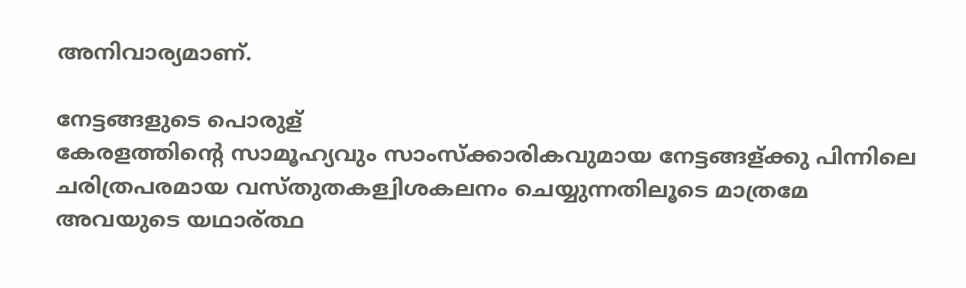അനിവാര്യമാണ്.

നേട്ടങ്ങളുടെ പൊരുള്
കേരളത്തിന്റെ സാമൂഹ്യവും സാംസ്ക്കാരികവുമായ നേട്ടങ്ങള്ക്കു പിന്നിലെ ചരിത്രപരമായ വസ്തുതകള്വിശകലനം ചെയ്യുന്നതിലൂടെ മാത്രമേ അവയുടെ യഥാര്ത്ഥ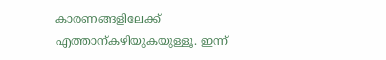കാരണങ്ങളിലേക്ക് എത്താന്കഴിയുകയുള്ളൂ. ഇന്ന്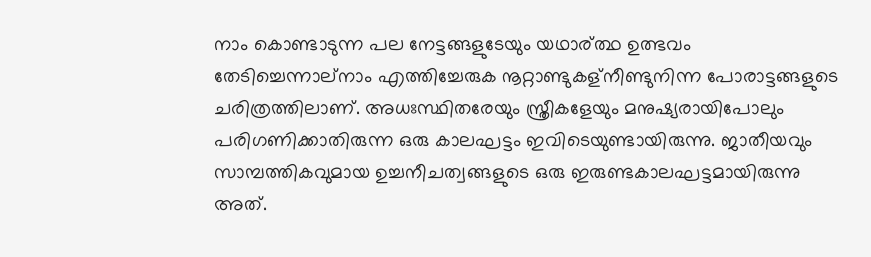നാം കൊണ്ടാടുന്ന പല നേട്ടങ്ങളുടേയും യഥാര്ത്ഥ ഉത്ഭവം തേടിച്ചെന്നാല്നാം എത്തിച്ചേരുക നൂറ്റാണ്ടുകള്നീണ്ടുനിന്ന പോരാട്ടങ്ങളുടെ ചരിത്രത്തിലാണ്. അധഃസ്ഥിതരേയും സ്ത്രീകളേയും മനുഷ്യരായിപോലും പരിഗണിക്കാതിരുന്ന ഒരു കാലഘട്ടം ഇവിടെയുണ്ടായിരുന്നു. ജാതീയവും സാമ്പത്തികവുമായ ഉച്ചനീചത്വങ്ങളുടെ ഒരു ഇരുണ്ടകാലഘട്ടമായിരുന്നു അത്.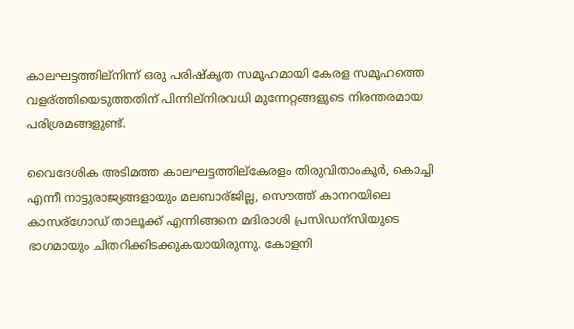കാലഘട്ടത്തില്നിന്ന് ഒരു പരിഷ്കൃത സമൂഹമായി കേരള സമൂഹത്തെ വളര്ത്തിയെടുത്തതിന് പിന്നില്നിരവധി മുന്നേറ്റങ്ങളുടെ നിരന്തരമായ പരിശ്രമങ്ങളുണ്ട്.

വൈദേശിക അടിമത്ത കാലഘട്ടത്തില്കേരളം തിരുവിതാംകൂര്‍, കൊച്ചി എന്നീ നാട്ടുരാജ്യങ്ങളായും മലബാര്ജില്ല, സൌത്ത് കാനറയിലെ കാസര്ഗോഡ് താലൂക്ക് എന്നിങ്ങനെ മദിരാശി പ്രസിഡന്സിയുടെ ഭാഗമായും ചിതറിക്കിടക്കുകയായിരുന്നു. കോളനി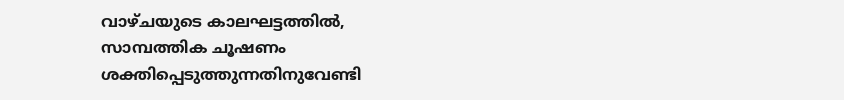വാഴ്ചയുടെ കാലഘട്ടത്തില്‍, സാമ്പത്തിക ചൂഷണം ശക്തിപ്പെടുത്തുന്നതിനുവേണ്ടി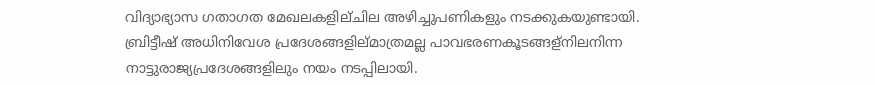വിദ്യാഭ്യാസ ഗതാഗത മേഖലകളില്ചില അഴിച്ചുപണികളും നടക്കുകയുണ്ടായി. ബ്രിട്ടീഷ് അധിനിവേശ പ്രദേശങ്ങളില്മാത്രമല്ല പാവഭരണകൂടങ്ങള്നിലനിന്ന നാട്ടുരാജ്യപ്രദേശങ്ങളിലും നയം നടപ്പിലായി.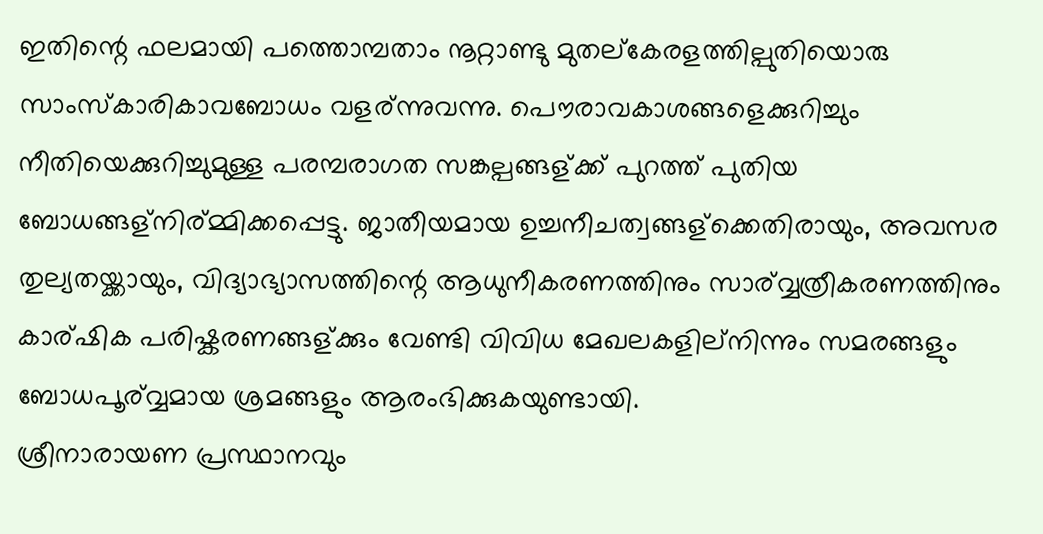ഇതിന്റെ ഫലമായി പത്തൊമ്പതാം നൂറ്റാണ്ടു മുതല്കേരളത്തില്പുതിയൊരു സാംസ്കാരികാവബോധം വളര്ന്നുവന്നു. പൌരാവകാശങ്ങളെക്കുറിച്ചും നീതിയെക്കുറിച്ചുമുള്ള പരമ്പരാഗത സങ്കല്പങ്ങള്ക്ക് പുറത്ത് പുതിയ ബോധങ്ങള്നിര്മ്മിക്കപ്പെട്ടു. ജാതീയമായ ഉച്ചനീചത്വങ്ങള്ക്കെതിരായും, അവസര തുല്യതയ്ക്കായും, വിദ്യാഭ്യാസത്തിന്റെ ആധുനീകരണത്തിനും സാര്വ്വത്രീകരണത്തിനും കാര്ഷിക പരിഷ്കരണങ്ങള്ക്കും വേണ്ടി വിവിധ മേഖലകളില്നിന്നും സമരങ്ങളും ബോധപൂര്വ്വമായ ശ്രമങ്ങളും ആരംഭിക്കുകയുണ്ടായി.
ശ്രീനാരായണ പ്രസ്ഥാനവും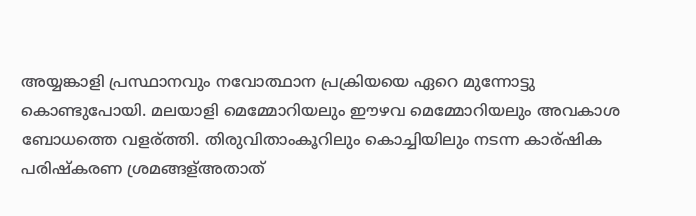അയ്യങ്കാളി പ്രസ്ഥാനവും നവോത്ഥാന പ്രക്രിയയെ ഏറെ മുന്നോട്ടു കൊണ്ടുപോയി. മലയാളി മെമ്മോറിയലും ഈഴവ മെമ്മോറിയലും അവകാശ ബോധത്തെ വളര്ത്തി. തിരുവിതാംകൂറിലും കൊച്ചിയിലും നടന്ന കാര്ഷിക പരിഷ്കരണ ശ്രമങ്ങള്അതാത്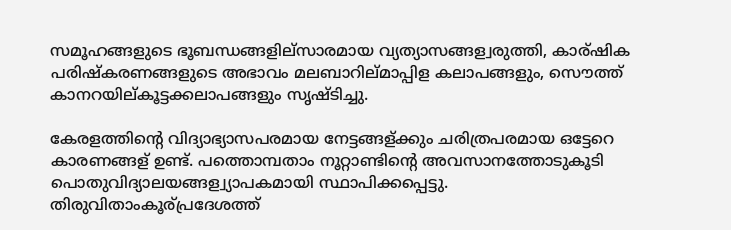സമൂഹങ്ങളുടെ ഭൂബന്ധങ്ങളില്സാരമായ വ്യത്യാസങ്ങള്വരുത്തി, കാര്ഷിക പരിഷ്കരണങ്ങളുടെ അഭാവം മലബാറില്മാപ്പിള കലാപങ്ങളും, സൌത്ത് കാനറയില്കൂട്ടക്കലാപങ്ങളും സൃഷ്ടിച്ചു.

കേരളത്തിന്റെ വിദ്യാഭ്യാസപരമായ നേട്ടങ്ങള്ക്കും ചരിത്രപരമായ ഒട്ടേറെ കാരണങ്ങള് ഉണ്ട്. പത്തൊമ്പതാം നൂറ്റാണ്ടിന്റെ അവസാനത്തോടുകൂടി പൊതുവിദ്യാലയങ്ങള്വ്യാപകമായി സ്ഥാപിക്കപ്പെട്ടു. തിരുവിതാംകൂര്പ്രദേശത്ത്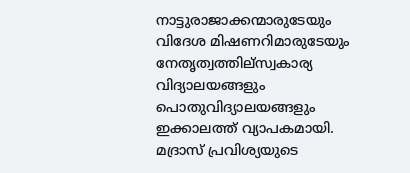നാട്ടുരാജാക്കന്മാരുടേയും വിദേശ മിഷണറിമാരുടേയും നേതൃത്വത്തില്സ്വകാര്യ വിദ്യാലയങ്ങളും പൊതുവിദ്യാലയങ്ങളും ഇക്കാലത്ത് വ്യാപകമായി. മദ്രാസ് പ്രവിശ്യയുടെ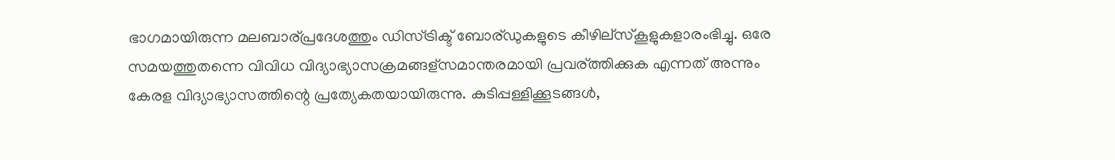ഭാഗമായിരുന്ന മലബാര്പ്രദേശത്തും ഡിസ്ട്രിക്ട് ബോര്ഡുകളുടെ കീഴില്സ്കൂളുകളാരംഭിച്ചു. ഒരേ സമയത്തുതന്നെ വിവിധ വിദ്യാഭ്യാസക്രമങ്ങള്സമാന്തരമായി പ്രവര്ത്തിക്കുക എന്നത് അന്നും കേരള വിദ്യാഭ്യാസത്തിന്റെ പ്രത്യേകതയായിരുന്നു. കുടിപ്പള്ളിക്കൂടങ്ങള്‍,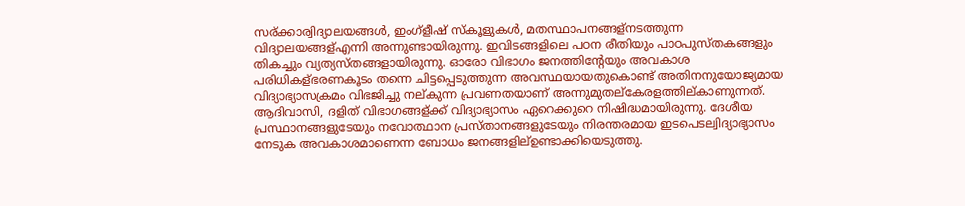സര്ക്കാര്വിദ്യാലയങ്ങള്‍, ഇംഗ്ളീഷ് സ്കൂളുകള്‍, മതസ്ഥാപനങ്ങള്നടത്തുന്ന വിദ്യാലയങ്ങള്എന്നി അന്നുണ്ടായിരുന്നു. ഇവിടങ്ങളിലെ പഠന രീതിയും പാഠപുസ്തകങ്ങളും തികച്ചും വ്യത്യസ്തങ്ങളായിരുന്നു. ഓരോ വിഭാഗം ജനത്തിന്റേയും അവകാശ പരിധികള്ഭരണകൂടം തന്നെ ചിട്ടപ്പെടുത്തുന്ന അവസ്ഥയായതുകൊണ്ട് അതിനനുയോജ്യമായ വിദ്യാഭ്യാസക്രമം വിഭജിച്ചു നല്കുന്ന പ്രവണതയാണ് അന്നുമുതല്കേരളത്തില്കാണുന്നത്. ആദിവാസി, ദളിത് വിഭാഗങ്ങള്ക്ക് വിദ്യാഭ്യാസം ഏറെക്കുറെ നിഷിദ്ധമായിരുന്നു. ദേശീയ പ്രസ്ഥാനങ്ങളുടേയും നവോത്ഥാന പ്രസ്താനങ്ങളുടേയും നിരന്തരമായ ഇടപെടല്വിദ്യാഭ്യാസം നേടുക അവകാശമാണെന്ന ബോധം ജനങ്ങളില്ഉണ്ടാക്കിയെടുത്തു.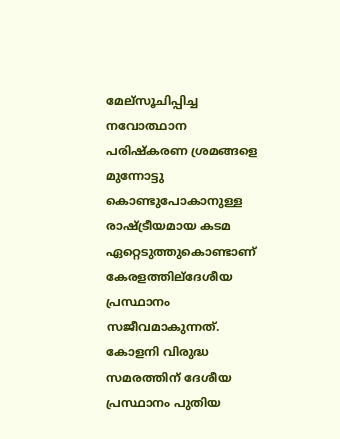മേല്സൂചിപ്പിച്ച നവോത്ഥാന പരിഷ്കരണ ശ്രമങ്ങളെ മുന്നോട്ടു കൊണ്ടുപോകാനുള്ള രാഷ്ട്രീയമായ കടമ ഏറ്റെടുത്തുകൊണ്ടാണ് കേരളത്തില്ദേശീയ പ്രസ്ഥാനം സജീവമാകുന്നത്. കോളനി വിരുദ്ധ സമരത്തിന് ദേശീയ പ്രസ്ഥാനം പുതിയ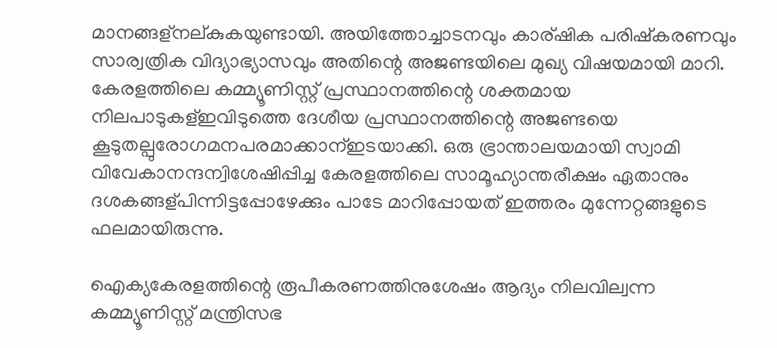മാനങ്ങള്നല്കുകയുണ്ടായി. അയിത്തോച്ചാടനവും കാര്ഷിക പരിഷ്കരണവും സാര്വത്രിക വിദ്യാഭ്യാസവും അതിന്റെ അജണ്ടയിലെ മുഖ്യ വിഷയമായി മാറി.
കേരളത്തിലെ കമ്മ്യൂണിസ്റ്റ് പ്രസ്ഥാനത്തിന്റെ ശക്തമായ നിലപാടുകള്ഇവിടുത്തെ ദേശീയ പ്രസ്ഥാനത്തിന്റെ അജണ്ടയെ കൂടുതല്പുരോഗമനപരമാക്കാന്ഇടയാക്കി. ഒരു ഭ്രാന്താലയമായി സ്വാമി വിവേകാനന്ദന്വിശേഷിപ്പിച്ച കേരളത്തിലെ സാമൂഹ്യാന്തരീക്ഷം ഏതാനും ദശകങ്ങള്പിന്നിട്ടപ്പോഴേക്കും പാടേ മാറിപ്പോയത് ഇത്തരം മുന്നേറ്റങ്ങളുടെ ഫലമായിരുന്നു.

ഐക്യകേരളത്തിന്റെ രൂപീകരണത്തിനുശേഷം ആദ്യം നിലവില്വന്ന കമ്മ്യൂണിസ്റ്റ് മന്ത്രിസഭ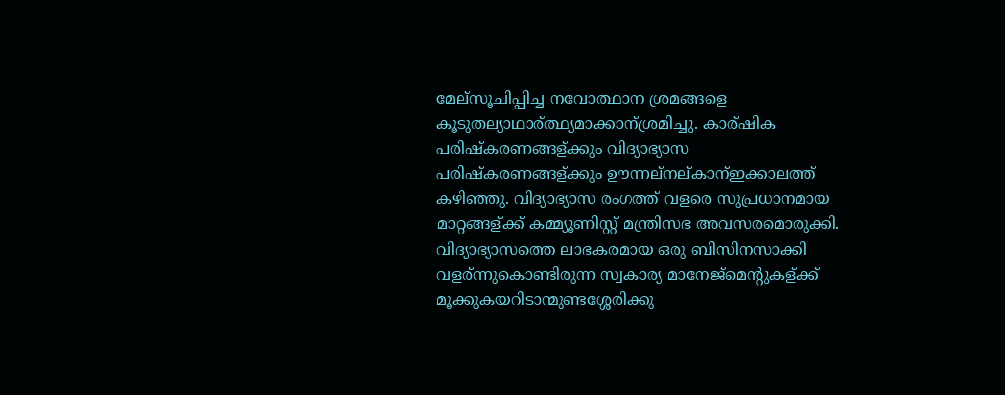മേല്സൂചിപ്പിച്ച നവോത്ഥാന ശ്രമങ്ങളെ കൂടുതല്യാഥാര്ത്ഥ്യമാക്കാന്ശ്രമിച്ചു. കാര്ഷിക പരിഷ്കരണങ്ങള്ക്കും വിദ്യാഭ്യാസ പരിഷ്കരണങ്ങള്ക്കും ഊന്നല്നല്കാന്ഇക്കാലത്ത് കഴിഞ്ഞു. വിദ്യാഭ്യാസ രംഗത്ത് വളരെ സുപ്രധാനമായ മാറ്റങ്ങള്ക്ക് കമ്മ്യൂണിസ്റ്റ് മന്ത്രിസഭ അവസരമൊരുക്കി. വിദ്യാഭ്യാസത്തെ ലാഭകരമായ ഒരു ബിസിനസാക്കി വളര്ന്നുകൊണ്ടിരുന്ന സ്വകാര്യ മാനേജ്മെന്റുകള്ക്ക് മൂക്കുകയറിടാന്മുണ്ടശ്ശേരിക്കു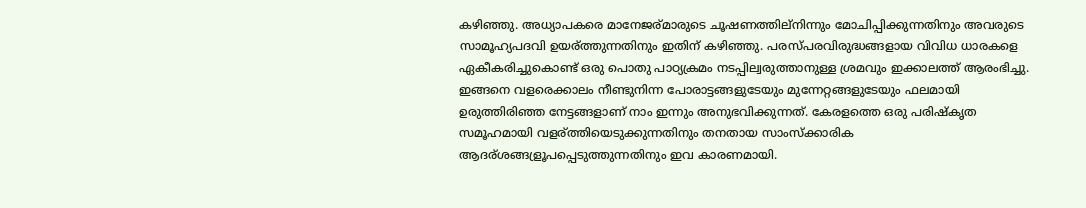കഴിഞ്ഞു. അധ്യാപകരെ മാനേജര്മാരുടെ ചൂഷണത്തില്നിന്നും മോചിപ്പിക്കുന്നതിനും അവരുടെ സാമൂഹ്യപദവി ഉയര്ത്തുന്നതിനും ഇതിന് കഴിഞ്ഞു. പരസ്പരവിരുദ്ധങ്ങളായ വിവിധ ധാരകളെ ഏകീകരിച്ചുകൊണ്ട് ഒരു പൊതു പാഠ്യക്രമം നടപ്പില്വരുത്താനുള്ള ശ്രമവും ഇക്കാലത്ത് ആരംഭിച്ചു.
ഇങ്ങനെ വളരെക്കാലം നീണ്ടുനിന്ന പോരാട്ടങ്ങളുടേയും മുന്നേറ്റങ്ങളുടേയും ഫലമായി ഉരുത്തിരിഞ്ഞ നേട്ടങ്ങളാണ് നാം ഇന്നും അനുഭവിക്കുന്നത്. കേരളത്തെ ഒരു പരിഷ്കൃത സമൂഹമായി വളര്ത്തിയെടുക്കുന്നതിനും തനതായ സാംസ്ക്കാരിക ആദര്ശങ്ങള്രൂപപ്പെടുത്തുന്നതിനും ഇവ കാരണമായി.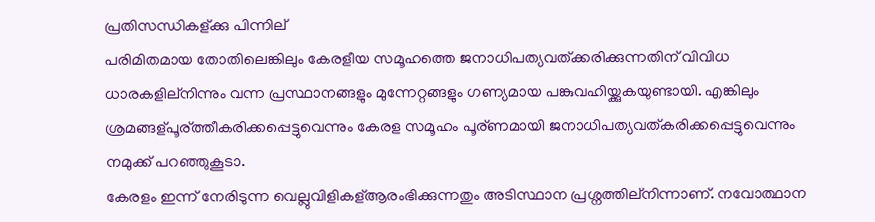പ്രതിസന്ധികള്ക്കു പിന്നില്
പരിമിതമായ തോതിലെങ്കിലും കേരളീയ സമൂഹത്തെ ജനാധിപത്യവത്ക്കരിക്കുന്നതിന് വിവിധ ധാരകളില്നിന്നും വന്ന പ്രസ്ഥാനങ്ങളും മുന്നേറ്റങ്ങളും ഗണ്യമായ പങ്കുവഹിയ്ക്കുകയുണ്ടായി. എങ്കിലും ശ്രമങ്ങള്പൂര്ത്തീകരിക്കപ്പെട്ടുവെന്നും കേരള സമൂഹം പൂര്ണമായി ജനാധിപത്യവത്കരിക്കപ്പെട്ടുവെന്നും നമുക്ക് പറഞ്ഞുകൂടാ.
കേരളം ഇന്ന് നേരിടുന്ന വെല്ലുവിളികള്ആരംഭിക്കുന്നതും അടിസ്ഥാന പ്രശ്നത്തില്നിന്നാണ്. നവോത്ഥാന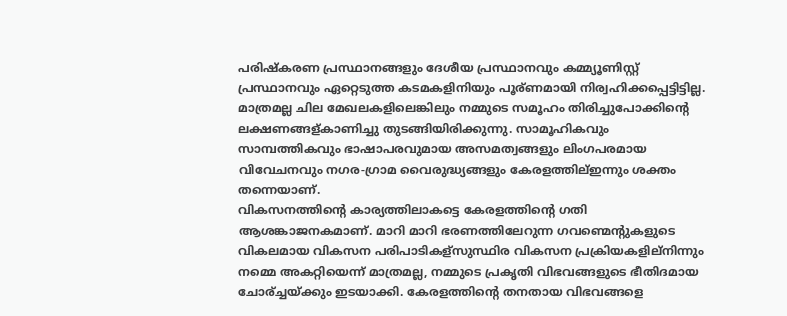പരിഷ്കരണ പ്രസ്ഥാനങ്ങളും ദേശീയ പ്രസ്ഥാനവും കമ്മ്യൂണിസ്റ്റ് പ്രസ്ഥാനവും ഏറ്റെടുത്ത കടമകളിനിയും പൂര്ണമായി നിര്വഹിക്കപ്പെട്ടിട്ടില്ല. മാത്രമല്ല ചില മേഖലകളിലെങ്കിലും നമ്മുടെ സമൂഹം തിരിച്ചുപോക്കിന്റെ ലക്ഷണങ്ങള്കാണിച്ചു തുടങ്ങിയിരിക്കുന്നു. സാമൂഹികവും സാമ്പത്തികവും ഭാഷാപരവുമായ അസമത്വങ്ങളും ലിംഗപരമായ വിവേചനവും നഗര-ഗ്രാമ വൈരുദ്ധ്യങ്ങളും കേരളത്തില്ഇന്നും ശക്തം തന്നെയാണ്.
വികസനത്തിന്റെ കാര്യത്തിലാകട്ടെ കേരളത്തിന്റെ ഗതി ആശങ്കാജനകമാണ്. മാറി മാറി ഭരണത്തിലേറുന്ന ഗവണ്മെന്റുകളുടെ വികലമായ വികസന പരിപാടികള്സുസ്ഥിര വികസന പ്രക്രിയകളില്നിന്നും നമ്മെ അകറ്റിയെന്ന് മാത്രമല്ല, നമ്മുടെ പ്രകൃതി വിഭവങ്ങളുടെ ഭീതിദമായ ചോര്ച്ചയ്ക്കും ഇടയാക്കി. കേരളത്തിന്റെ തനതായ വിഭവങ്ങളെ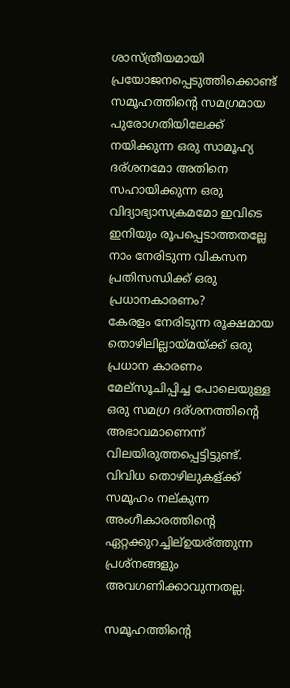ശാസ്ത്രീയമായി പ്രയോജനപ്പെടുത്തിക്കൊണ്ട് സമൂഹത്തിന്റെ സമഗ്രമായ പുരോഗതിയിലേക്ക് നയിക്കുന്ന ഒരു സാമൂഹ്യ ദര്ശനമോ അതിനെ സഹായിക്കുന്ന ഒരു വിദ്യാഭ്യാസക്രമമോ ഇവിടെ ഇനിയും രൂപപ്പെടാത്തതല്ലേ നാം നേരിടുന്ന വികസന പ്രതിസന്ധിക്ക് ഒരു പ്രധാനകാരണം?
കേരളം നേരിടുന്ന രൂക്ഷമായ തൊഴിലില്ലായ്മയ്ക്ക് ഒരു പ്രധാന കാരണം മേല്സൂചിപ്പിച്ച പോലെയുള്ള ഒരു സമഗ്ര ദര്ശനത്തിന്റെ അഭാവമാണെന്ന് വിലയിരുത്തപ്പെട്ടിട്ടുണ്ട്. വിവിധ തൊഴിലുകള്ക്ക് സമൂഹം നല്കുന്ന അംഗീകാരത്തിന്റെ ഏറ്റക്കുറച്ചില്ഉയര്ത്തുന്ന പ്രശ്നങ്ങളും അവഗണിക്കാവുന്നതല്ല.

സമൂഹത്തിന്റെ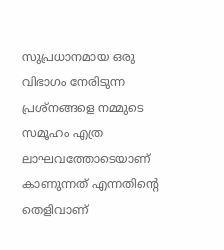സുപ്രധാനമായ ഒരു വിഭാഗം നേരിടുന്ന പ്രശ്നങ്ങളെ നമ്മുടെ സമൂഹം എത്ര ലാഘവത്തോടെയാണ് കാണുന്നത് എന്നതിന്റെ തെളിവാണ്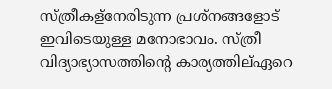സ്ത്രീകള്നേരിടുന്ന പ്രശ്നങ്ങളോട് ഇവിടെയുള്ള മനോഭാവം. സ്ത്രീ വിദ്യാഭ്യാസത്തിന്റെ കാര്യത്തില്ഏറെ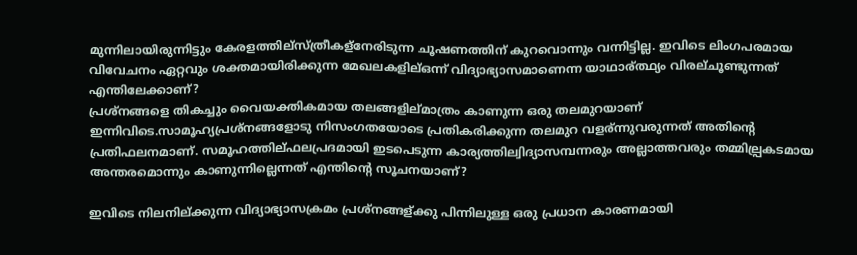മുന്നിലായിരുന്നിട്ടും കേരളത്തില്സ്ത്രീകള്നേരിടുന്ന ചൂഷണത്തിന് കുറവൊന്നും വന്നിട്ടില്ല. ഇവിടെ ലിംഗപരമായ വിവേചനം ഏറ്റവും ശക്തമായിരിക്കുന്ന മേഖലകളില്ഒന്ന് വിദ്യാഭ്യാസമാണെന്ന യാഥാര്ത്ഥ്യം വിരല്ചൂണ്ടുന്നത് എന്തിലേക്കാണ്?
പ്രശ്നങ്ങളെ തികച്ചും വൈയക്തികമായ തലങ്ങളില്മാത്രം കാണുന്ന ഒരു തലമുറയാണ് ഇന്നിവിടെ.സാമൂഹ്യപ്രശ്നങ്ങളോടു നിസംഗതയോടെ പ്രതികരിക്കുന്ന തലമുറ വളര്ന്നുവരുന്നത് അതിന്റെ പ്രതിഫലനമാണ്. സമൂഹത്തില്ഫലപ്രദമായി ഇടപെടുന്ന കാര്യത്തില്വിദ്യാസമ്പന്നരും അല്ലാത്തവരും തമ്മില്പ്രകടമായ അന്തരമൊന്നും കാണുന്നില്ലെന്നത് എന്തിന്റെ സൂചനയാണ്?

ഇവിടെ നിലനില്ക്കുന്ന വിദ്യാഭ്യാസക്രമം പ്രശ്നങ്ങള്ക്കു പിന്നിലുള്ള ഒരു പ്രധാന കാരണമായി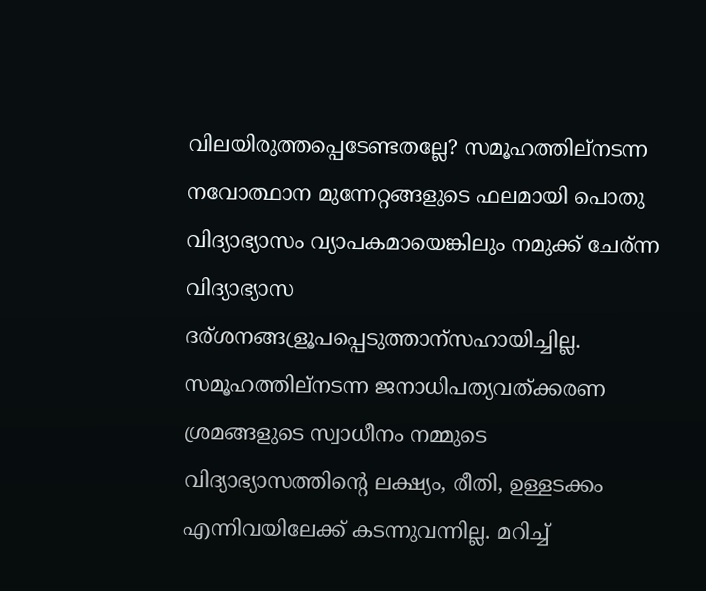വിലയിരുത്തപ്പെടേണ്ടതല്ലേ? സമൂഹത്തില്നടന്ന നവോത്ഥാന മുന്നേറ്റങ്ങളുടെ ഫലമായി പൊതു വിദ്യാഭ്യാസം വ്യാപകമായെങ്കിലും നമുക്ക് ചേര്ന്ന വിദ്യാഭ്യാസ ദര്ശനങ്ങള്രൂപപ്പെടുത്താന്സഹായിച്ചില്ല. സമൂഹത്തില്നടന്ന ജനാധിപത്യവത്ക്കരണ ശ്രമങ്ങളുടെ സ്വാധീനം നമ്മുടെ വിദ്യാഭ്യാസത്തിന്റെ ലക്ഷ്യം, രീതി, ഉള്ളടക്കം എന്നിവയിലേക്ക് കടന്നുവന്നില്ല. മറിച്ച്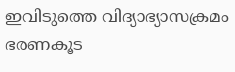ഇവിടുത്തെ വിദ്യാഭ്യാസക്രമം ഭരണകൂട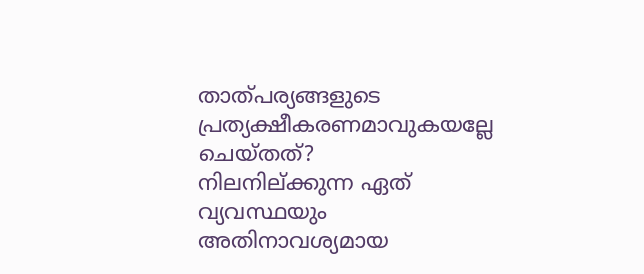താത്പര്യങ്ങളുടെ പ്രത്യക്ഷീകരണമാവുകയല്ലേ ചെയ്തത്?
നിലനില്ക്കുന്ന ഏത് വ്യവസ്ഥയും അതിനാവശ്യമായ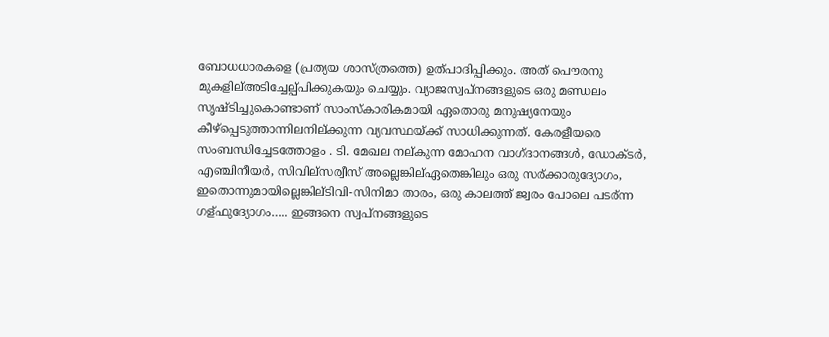ബോധധാരകളെ (പ്രത്യയ ശാസ്ത്രത്തെ) ഉത്പാദിപ്പിക്കും. അത് പൌരനു മുകളില്അടിച്ചേല്പ്പിക്കുകയും ചെയ്യും. വ്യാജസ്വപ്നങ്ങളുടെ ഒരു മണ്ഡലം സൃഷ്ടിച്ചുകൊണ്ടാണ് സാംസ്കാരികമായി ഏതൊരു മനുഷ്യനേയും കീഴ്പ്പെടുത്താന്നിലനില്ക്കുന്ന വ്യവസ്ഥയ്ക്ക് സാധിക്കുന്നത്. കേരളീയരെ സംബന്ധിച്ചേടത്തോളം . ടി. മേഖല നല്കുന്ന മോഹന വാഗ്ദാനങ്ങള്‍, ഡോക്ടര്‍, എഞ്ചിനീയര്‍, സിവില്സര്വീസ് അല്ലെങ്കില്ഏതെങ്കിലും ഒരു സര്ക്കാരുദ്യോഗം, ഇതൊന്നുമായില്ലെങ്കില്ടിവി-സിനിമാ താരം, ഒരു കാലത്ത് ജ്വരം പോലെ പടര്ന്ന ഗള്ഫുദ്യോഗം….. ഇങ്ങനെ സ്വപ്നങ്ങളുടെ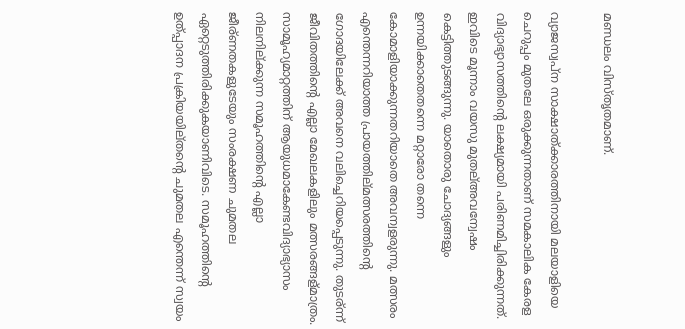മണ്ഡലം വിസ്തൃതമാണ്.

വ്യാജസ്വപ്ന സാക്ഷാത്ക്കാരത്തിനായി മലയാളിയെ ചെറുപ്പം മുതലേ ഒരുക്കുന്നതാണ് സമകാലിക കേരള വിദ്യാഭ്യാസത്തിന്റെ ലക്ഷ്യമായി പരിണമിച്ചിരിക്കുന്നത്. ഇവിടെ മൂന്നാം വയസു മുതല്അവന്വേഷം കെട്ടിത്തുടങ്ങുന്നു. യാതൊരു ചോദ്യങ്ങളും ഉന്നയിക്കാതെതന്നെ മറ്റാരോ തന്നെ കോമാളിയാക്കുന്നതറിയാതെ അവന്വളരുന്നു. മത്സരം എന്തെന്നറിയാത്ത പ്രായത്തില്മത്സരത്തിന്റെ ഗോദയിലേക്ക് അവനെ വലിച്ചെറിയപ്പെടുന്നു. തുടര്ന്ന് ജീവിതത്തിന്റെ എല്ലാ മേഖലകളിലും മത്സരങ്ങള്മാത്രം.
സാമൂഹ്യമാറ്റത്തിന് ആയുധമാകേണ്ടവിദ്യാഭ്യാസം നിലനില്ക്കുന്ന സമൂഹത്തിന്റെ എല്ലാ ജീര്ണതകളുടേയും സംരക്ഷണ ചുമതല ഏറ്റെടുത്തിരിക്കുകയാണിവിടെ. സമൂഹത്തിന്റെ ഉത്പ്പാദന പ്രക്രിയയില്തന്റെ ചുമതല എന്തെന്ന് സ്വയം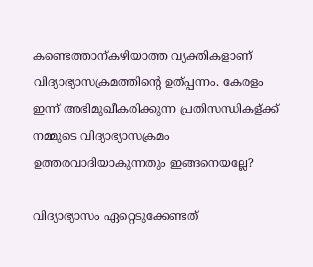കണ്ടെത്താന്കഴിയാത്ത വ്യക്തികളാണ് വിദ്യാഭ്യാസക്രമത്തിന്റെ ഉത്പ്പന്നം. കേരളം ഇന്ന് അഭിമുഖീകരിക്കുന്ന പ്രതിസന്ധികള്ക്ക് നമ്മുടെ വിദ്യാഭ്യാസക്രമം ഉത്തരവാദിയാകുന്നതും ഇങ്ങനെയല്ലേ?

വിദ്യാഭ്യാസം ഏറ്റെടുക്കേണ്ടത്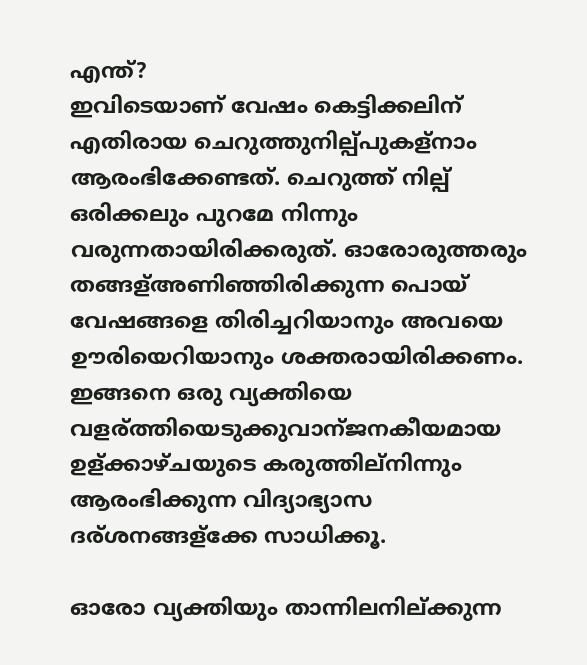എന്ത്?
ഇവിടെയാണ് വേഷം കെട്ടിക്കലിന് എതിരായ ചെറുത്തുനില്പ്പുകള്നാം ആരംഭിക്കേണ്ടത്. ചെറുത്ത് നില്പ് ഒരിക്കലും പുറമേ നിന്നും വരുന്നതായിരിക്കരുത്. ഓരോരുത്തരും തങ്ങള്അണിഞ്ഞിരിക്കുന്ന പൊയ് വേഷങ്ങളെ തിരിച്ചറിയാനും അവയെ ഊരിയെറിയാനും ശക്തരായിരിക്കണം. ഇങ്ങനെ ഒരു വ്യക്തിയെ വളര്ത്തിയെടുക്കുവാന്ജനകീയമായ ഉള്ക്കാഴ്ചയുടെ കരുത്തില്നിന്നും ആരംഭിക്കുന്ന വിദ്യാഭ്യാസ ദര്ശനങ്ങള്ക്കേ സാധിക്കൂ.

ഓരോ വ്യക്തിയും താന്നിലനില്ക്കുന്ന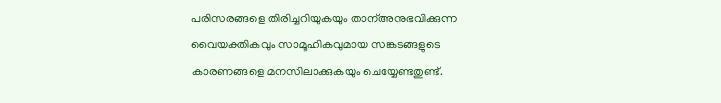പരിസരങ്ങളെ തിരിച്ചറിയുകയും താന്അനുഭവിക്കുന്ന വൈയക്തികവും സാമൂഹികവുമായ സങ്കടങ്ങളുടെ കാരണങ്ങളെ മനസിലാക്കുകയും ചെയ്യേണ്ടതുണ്ട്.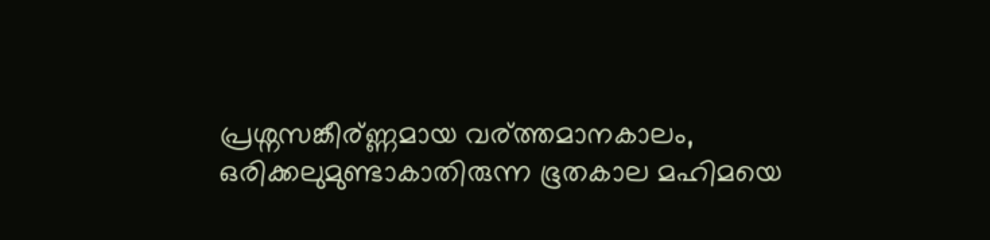പ്രശ്നസങ്കീര്ണ്ണമായ വര്ത്തമാനകാലം, ഒരിക്കലുമുണ്ടാകാതിരുന്ന ഭൂതകാല മഹിമയെ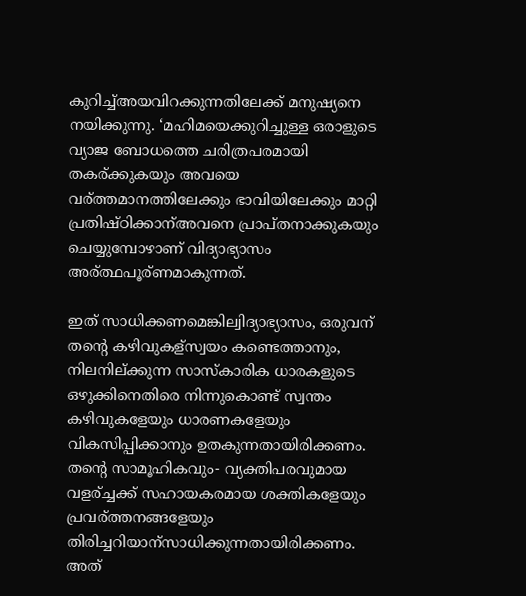കുറിച്ച്അയവിറക്കുന്നതിലേക്ക് മനുഷ്യനെ നയിക്കുന്നു. ‘മഹിമയെക്കുറിച്ചുള്ള ഒരാളുടെ വ്യാജ ബോധത്തെ ചരിത്രപരമായി തകര്ക്കുകയും അവയെ വര്ത്തമാനത്തിലേക്കും ഭാവിയിലേക്കും മാറ്റി പ്രതിഷ്ഠിക്കാന്അവനെ പ്രാപ്തനാക്കുകയും ചെയ്യുമ്പോഴാണ് വിദ്യാഭ്യാസം അര്ത്ഥപൂര്ണമാകുന്നത്.

ഇത് സാധിക്കണമെങ്കില്വിദ്യാഭ്യാസം, ഒരുവന് തന്റെ കഴിവുകള്സ്വയം കണ്ടെത്താനും, നിലനില്ക്കുന്ന സാസ്കാരിക ധാരകളുടെ ഒഴുക്കിനെതിരെ നിന്നുകൊണ്ട് സ്വന്തം കഴിവുകളേയും ധാരണകളേയും വികസിപ്പിക്കാനും ഉതകുന്നതായിരിക്കണം. തന്റെ സാമൂഹികവും- വ്യക്തിപരവുമായ വളര്ച്ചക്ക് സഹായകരമായ ശക്തികളേയും പ്രവര്ത്തനങ്ങളേയും തിരിച്ചറിയാന്സാധിക്കുന്നതായിരിക്കണം. അത്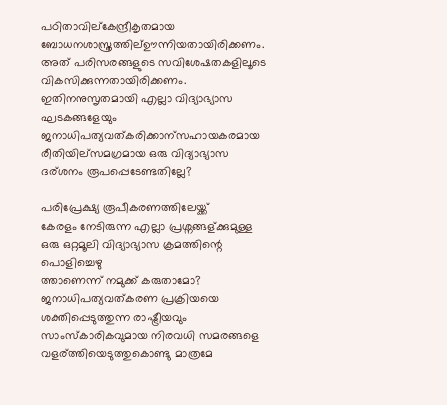പഠിതാവില്കേന്ദ്രീകൃതമായ ബോധനശാസ്ത്രത്തില്ഊന്നിയതായിരിക്കണം. അത് പരിസരങ്ങളുടെ സവിശേഷതകളിലൂടെ വികസിക്കുന്നതായിരിക്കണം. ഇതിനനുസൃതമായി എല്ലാ വിദ്യാഭ്യാസ ഘടകങ്ങളേയും ജനാധിപത്യവത്കരിക്കാന്സഹായകരമായ രീതിയില്സമഗ്രമായ ഒരു വിദ്യാഭ്യാസ ദര്ശനം രൂപപ്പെടേണ്ടതില്ലേ?

പരിപ്രേക്ഷ്യ രൂപീകരണത്തിലേയ്ക്ക്
കേരളം നേടിരുന്ന എല്ലാ പ്രശ്നങ്ങള്ക്കുമുള്ള ഒരു ഒറ്റമൂലി വിദ്യാഭ്യാസ ക്രമത്തിന്റെ പൊളിച്ചെഴു
ത്താണെന്ന് നമുക്ക് കരുതാമോ? ജനാധിപത്യവത്കരണ പ്രക്രിയയെ ശക്തിപ്പെടുത്തുന്ന രാഷ്ട്രീയവും സാംസ്കാരികവുമായ നിരവധി സമരങ്ങളെ വളര്ത്തിയെടുത്തുകൊണ്ടു മാത്രമേ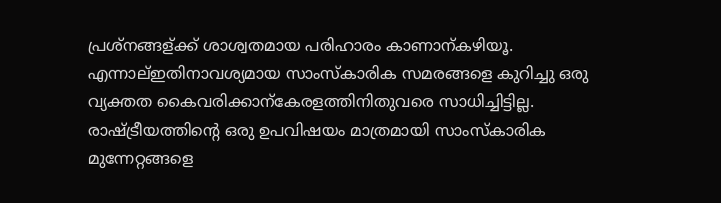പ്രശ്നങ്ങള്ക്ക് ശാശ്വതമായ പരിഹാരം കാണാന്കഴിയൂ. എന്നാല്ഇതിനാവശ്യമായ സാംസ്കാരിക സമരങ്ങളെ കുറിച്ചു ഒരു വ്യക്തത കൈവരിക്കാന്കേരളത്തിനിതുവരെ സാധിച്ചിട്ടില്ല. രാഷ്ട്രീയത്തിന്റെ ഒരു ഉപവിഷയം മാത്രമായി സാംസ്കാരിക മുന്നേറ്റങ്ങളെ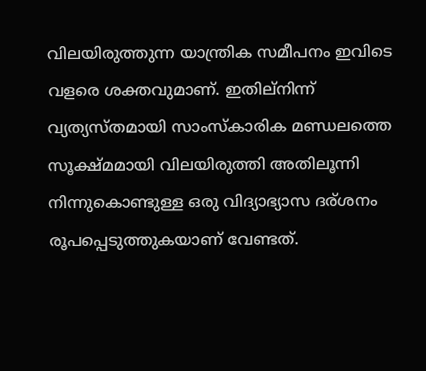വിലയിരുത്തുന്ന യാന്ത്രിക സമീപനം ഇവിടെ വളരെ ശക്തവുമാണ്. ഇതില്നിന്ന് വ്യത്യസ്തമായി സാംസ്കാരിക മണ്ഡലത്തെ സൂക്ഷ്മമായി വിലയിരുത്തി അതിലൂന്നി നിന്നുകൊണ്ടുള്ള ഒരു വിദ്യാഭ്യാസ ദര്ശനം രൂപപ്പെടുത്തുകയാണ് വേണ്ടത്.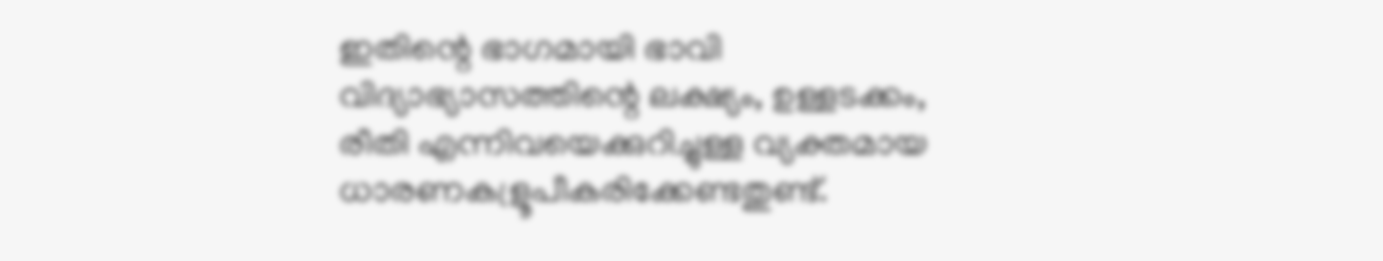ഇതിന്റെ ഭാഗമായി ഭാവി വിദ്യാഭ്യാസത്തിന്റെ ലക്ഷ്യം, ഉള്ളടക്കം, രീതി എന്നിവയെക്കുറിച്ചുള്ള വ്യക്തമായ ധാരണകള്രൂപീകരിക്കേണ്ടതുണ്ട്.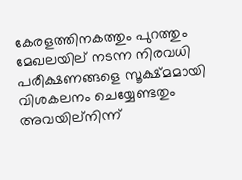കേരളത്തിനകത്തും പുറത്തും മേഖലയില് നടന്ന നിരവധി പരീക്ഷണങ്ങളെ സൂക്ഷ്മമായി വിശകലനം ചെയ്യേണ്ടതും അവയില്നിന്ന്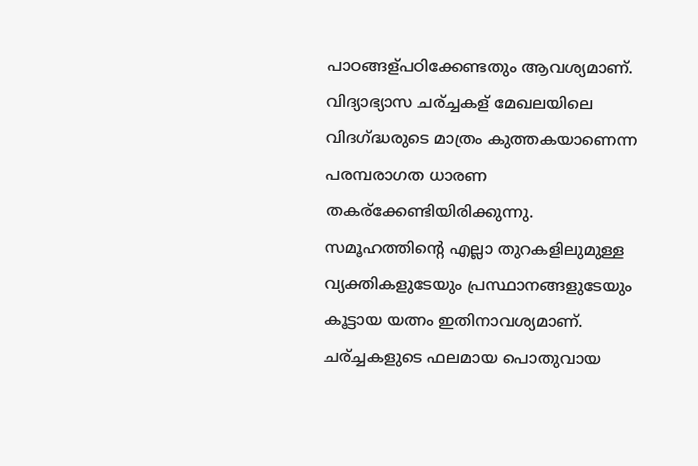പാഠങ്ങള്പഠിക്കേണ്ടതും ആവശ്യമാണ്. വിദ്യാഭ്യാസ ചര്ച്ചകള് മേഖലയിലെ വിദഗ്ദ്ധരുടെ മാത്രം കുത്തകയാണെന്ന പരമ്പരാഗത ധാരണ തകര്ക്കേണ്ടിയിരിക്കുന്നു. സമൂഹത്തിന്റെ എല്ലാ തുറകളിലുമുള്ള വ്യക്തികളുടേയും പ്രസ്ഥാനങ്ങളുടേയും കൂട്ടായ യത്നം ഇതിനാവശ്യമാണ്. ചര്ച്ചകളുടെ ഫലമായ പൊതുവായ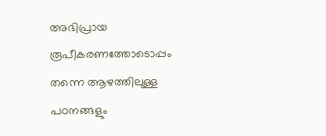അഭിപ്രായ രൂപീകരണത്തോടൊപ്പം തന്നെ ആഴത്തിലുള്ള പഠനങ്ങളും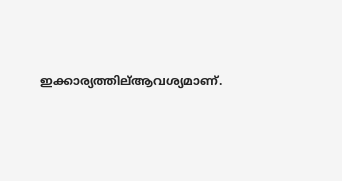ഇക്കാര്യത്തില്ആവശ്യമാണ്.